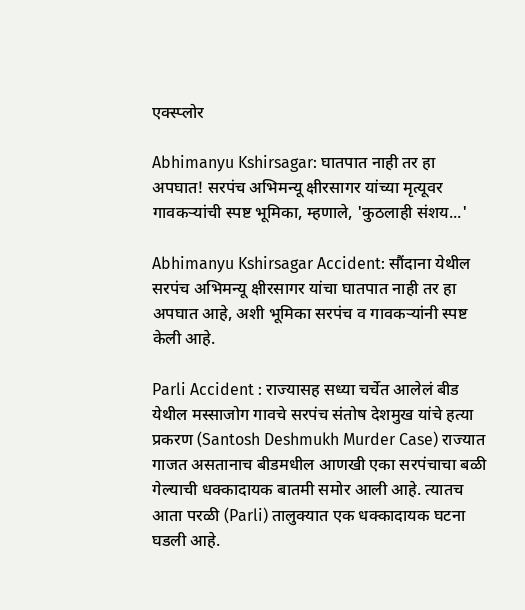एक्स्प्लोर

Abhimanyu Kshirsagar: घातपात नाही तर हा अपघात! सरपंच अभिमन्यू क्षीरसागर यांच्या मृत्यूवर गावकऱ्यांची स्पष्ट भूमिका, म्हणाले, 'कुठलाही संशय...'

Abhimanyu Kshirsagar Accident: सौंदाना येथील सरपंच अभिमन्यू क्षीरसागर यांचा घातपात नाही तर हा अपघात आहे, अशी भूमिका सरपंच व गावकऱ्यांनी स्पष्ट केली आहे.

Parli Accident : राज्यासह सध्या चर्चेत आलेलं बीड येथील मस्साजोग गावचे सरपंच संतोष देशमुख यांचे हत्या प्रकरण (Santosh Deshmukh Murder Case) राज्यात गाजत असतानाच बीडमधील आणखी एका सरपंचाचा बळी गेल्याची धक्कादायक बातमी समोर आली आहे. त्यातच आता परळी (Parli) तालुक्यात एक धक्कादायक घटना घडली आहे.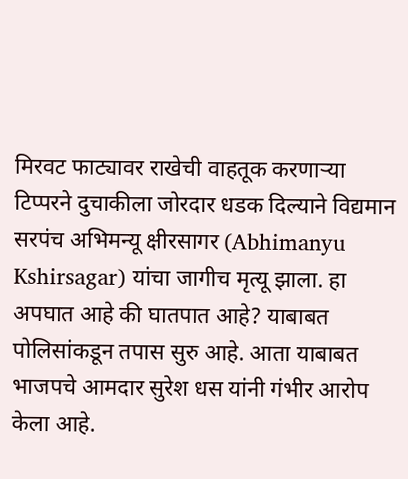मिरवट फाट्यावर राखेची वाहतूक करणाऱ्या टिप्परने दुचाकीला जोरदार धडक दिल्याने विद्यमान सरपंच अभिमन्यू क्षीरसागर (Abhimanyu Kshirsagar) यांचा जागीच मृत्यू झाला. हा अपघात आहे की घातपात आहे? याबाबत पोलिसांकडून तपास सुरु आहे. आता याबाबत भाजपचे आमदार सुरेश धस यांनी गंभीर आरोप केला आहे.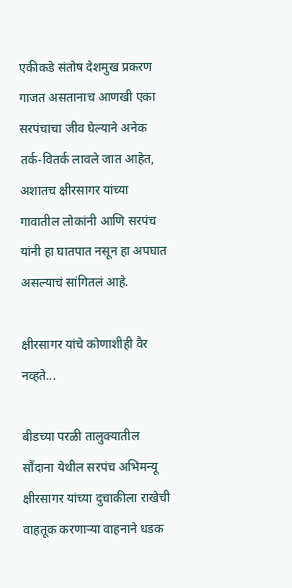एकीकडे संतोष देशमुख प्रकरण गाजत असतानाच आणखी एका सरपंचाचा जीव घेल्याने अनेक तर्क-वितर्क लावले जात आहेत, अशातच क्षीरसागर यांच्या गावातील लोकांनी आणि सरपंच यांनी हा घातपात नसून हा अपघात असल्याचं सांगितलं आहे.

क्षीरसागर यांचे कोणाशीही वैर नव्हते...

बीडच्या परळी तालुक्यातील सौंदाना येथील सरपंच अभिमन्यू क्षीरसागर यांच्या दुचाकीला राखेची वाहतूक करणाऱ्या वाहनाने धडक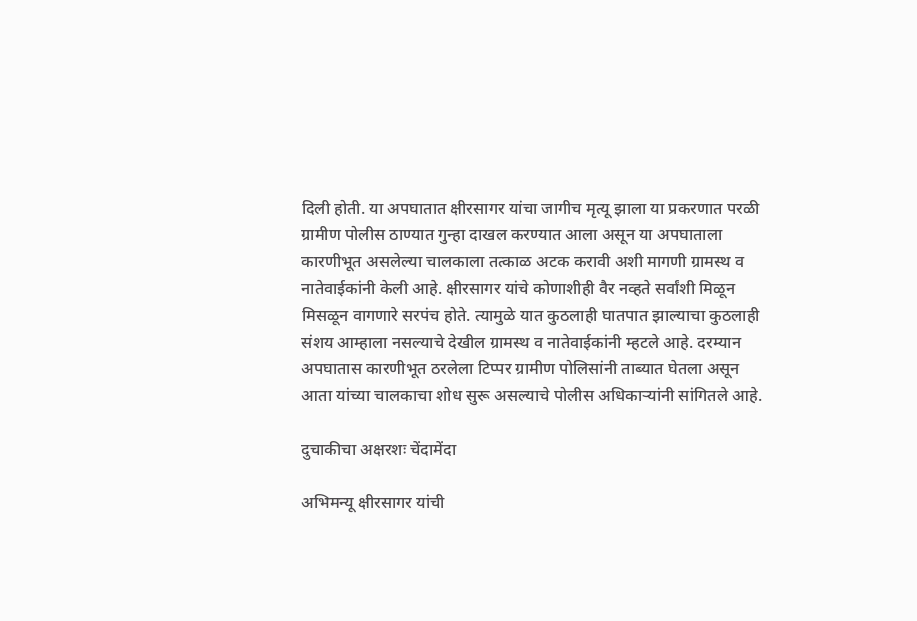दिली होती. या अपघातात क्षीरसागर यांचा जागीच मृत्यू झाला या प्रकरणात परळी ग्रामीण पोलीस ठाण्यात गुन्हा दाखल करण्यात आला असून या अपघाताला कारणीभूत असलेल्या चालकाला तत्काळ अटक करावी अशी मागणी ग्रामस्थ व नातेवाईकांनी केली आहे. क्षीरसागर यांचे कोणाशीही वैर नव्हते सर्वांशी मिळून मिसळून वागणारे सरपंच होते. त्यामुळे यात कुठलाही घातपात झाल्याचा कुठलाही संशय आम्हाला नसल्याचे देखील ग्रामस्थ व नातेवाईकांनी म्हटले आहे. दरम्यान अपघातास कारणीभूत ठरलेला टिप्पर ग्रामीण पोलिसांनी ताब्यात घेतला असून आता यांच्या चालकाचा शोध सुरू असल्याचे पोलीस अधिकाऱ्यांनी सांगितले आहे.

दुचाकीचा अक्षरशः चेंदामेंदा

अभिमन्यू क्षीरसागर यांची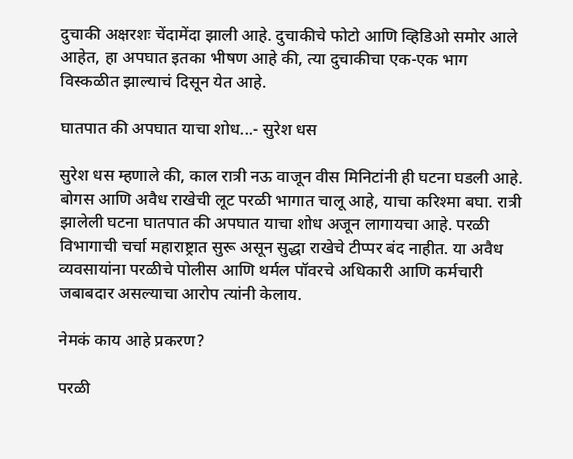दुचाकी अक्षरशः चेंदामेंदा झाली आहे. दुचाकीचे फोटो आणि व्हिडिओ समोर आले आहेत, हा अपघात इतका भीषण आहे की, त्या दुचाकीचा एक-एक भाग विस्कळीत झाल्याचं दिसून येत आहे.

घातपात की अपघात याचा शोध...- सुरेश धस

सुरेश धस म्हणाले की, काल रात्री नऊ वाजून वीस मिनिटांनी ही घटना घडली आहे. बोगस आणि अवैध राखेची लूट परळी भागात चालू आहे, याचा करिश्मा बघा. रात्री झालेली घटना घातपात की अपघात याचा शोध अजून लागायचा आहे. परळी विभागाची चर्चा महाराष्ट्रात सुरू असून सुद्धा राखेचे टीप्पर बंद नाहीत. या अवैध व्यवसायांना परळीचे पोलीस आणि थर्मल पॉवरचे अधिकारी आणि कर्मचारी जबाबदार असल्याचा आरोप त्यांनी केलाय.

नेमकं काय आहे प्रकरण?

परळी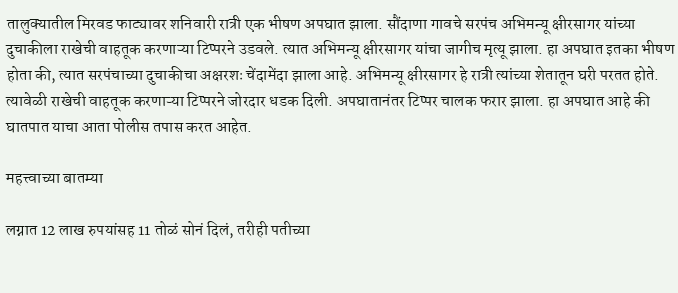तालुक्यातील मिरवड फाट्यावर शनिवारी रात्री एक भीषण अपघात झाला. सौंदाणा गावचे सरपंच अभिमन्यू क्षीरसागर यांच्या दुचाकीला राखेची वाहतूक करणाऱ्या टिप्परने उडवले. त्यात अभिमन्यू क्षीरसागर यांचा जागीच मृत्यू झाला. हा अपघात इतका भीषण होता की, त्यात सरपंचाच्या दुचाकीचा अक्षरशः चेंदामेंदा झाला आहे. अभिमन्यू क्षीरसागर हे रात्री त्यांच्या शेतातून घरी परतत होते. त्यावेळी राखेची वाहतूक करणाऱ्या टिप्परने जोरदार धडक दिली. अपघातानंतर टिप्पर चालक फरार झाला. हा अपघात आहे की घातपात याचा आता पोलीस तपास करत आहेत.

महत्त्वाच्या बातम्या

लग्नात 12 लाख रुपयांसह 11 तोळं सोनं दिलं, तरीही पतीच्या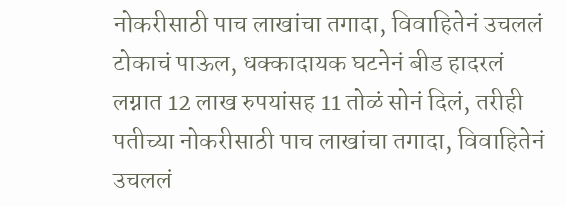नोकरीसाठी पाच लाखांचा तगादा, विवाहितेनं उचललं टोकाचं पाऊल, धक्कादायक घटनेनं बीड हादरलं
लग्नात 12 लाख रुपयांसह 11 तोळं सोनं दिलं, तरीही पतीच्या नोकरीसाठी पाच लाखांचा तगादा, विवाहितेनं उचललं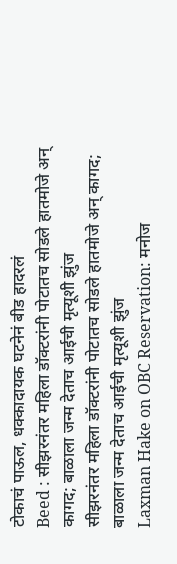टोकाचं पाऊल, धक्कादायक घटनेनं बीड हादरलं
Beed : सीझरनंतर महिला डॉक्टरांनी पोटातच सोडले हातमोजे अन् कागद; बाळाला जन्म देताच आईची मृत्यूशी झुंज
सीझरनंतर महिला डॉक्टरांनी पोटातच सोडले हातमोजे अन् कागद; बाळाला जन्म देताच आईची मृत्यूशी झुंज
Laxman Hake on OBC Reservation: मनोज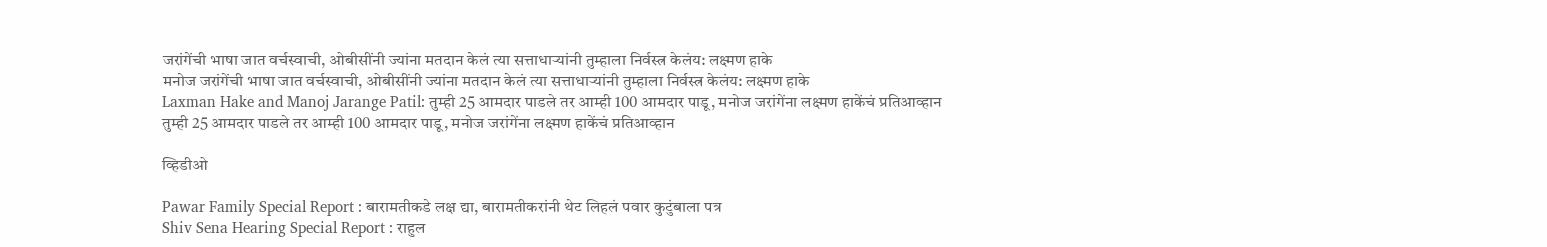जरांगेंची भाषा जात वर्चस्वाची, ओबीसींनी ज्यांना मतदान केलं त्या सत्ताधाऱ्यांनी तुम्हाला निर्वस्त्र केलंय: लक्ष्मण हाके
मनोज जरांगेंची भाषा जात वर्चस्वाची, ओबीसींनी ज्यांना मतदान केलं त्या सत्ताधाऱ्यांनी तुम्हाला निर्वस्त्र केलंय: लक्ष्मण हाके
Laxman Hake and Manoj Jarange Patil: तुम्ही 25 आमदार पाडले तर आम्ही 100 आमदार पाडू, मनोज जरांगेंना लक्ष्मण हाकेंचं प्रतिआव्हान
तुम्ही 25 आमदार पाडले तर आम्ही 100 आमदार पाडू, मनोज जरांगेंना लक्ष्मण हाकेंचं प्रतिआव्हान

व्हिडीओ

Pawar Family Special Report : बारामतीकडे लक्ष द्या, बारामतीकरांनी थेट लिहलं पवार कुटुंबाला पत्र
Shiv Sena Hearing Special Report : राहुल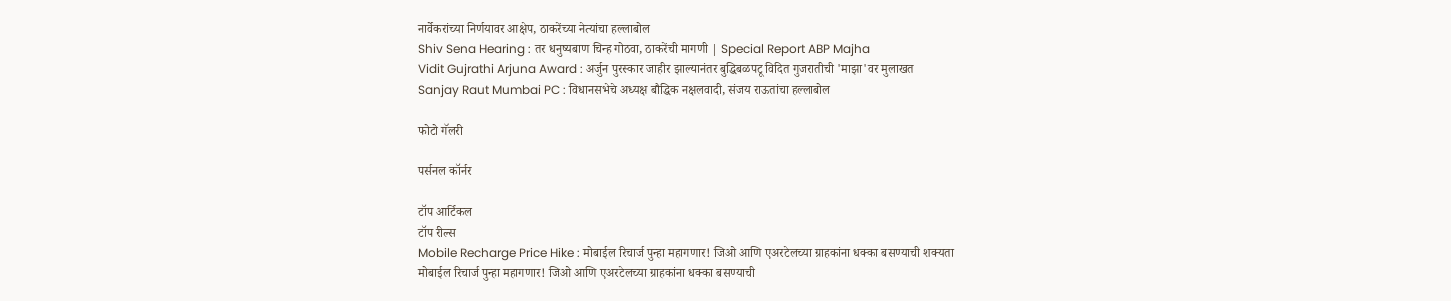नार्वेकरांच्या निर्णयावर आक्षेप, ठाकरेंच्या नेत्यांचा हल्लाबोल
Shiv Sena Hearing : तर धनुष्यबाण चिन्ह गोठवा, ठाकरेंची मागणी | Special Report ABP Majha
Vidit Gujrathi Arjuna Award : अर्जुन पुरस्कार जाहीर झाल्यानंतर बुद्धिबळपटू विदित गुजरातीची 'माझा'वर मुलाखत
Sanjay Raut Mumbai PC : विधानसभेचे अध्यक्ष बौद्धिक नक्षलवादी, संजय राऊतांचा हल्लाबोल

फोटो गॅलरी

पर्सनल कॉर्नर

टॉप आर्टिकल
टॉप रील्स
Mobile Recharge Price Hike : मोबाईल रिचार्ज पुन्हा महागणार! जिओ आणि एअरटेलच्या ग्राहकांना धक्का बसण्याची शक्यता
मोबाईल रिचार्ज पुन्हा महागणार! जिओ आणि एअरटेलच्या ग्राहकांना धक्का बसण्याची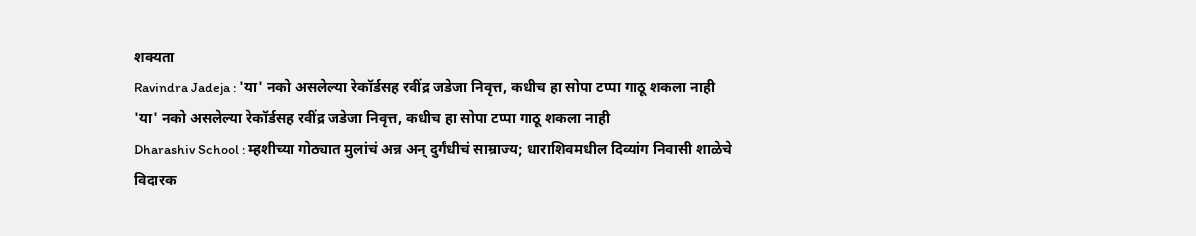शक्यता
Ravindra Jadeja : 'या' नको असलेल्या रेकॉर्डसह रवींद्र जडेजा निवृत्त, कधीच हा सोपा टप्पा गाठू शकला नाही
'या' नको असलेल्या रेकॉर्डसह रवींद्र जडेजा निवृत्त, कधीच हा सोपा टप्पा गाठू शकला नाही
Dharashiv School : म्हशीच्या गोठ्यात मुलांचं अन्न अन् दुर्गंधीचं साम्राज्य; धाराशिवमधील दिव्यांग निवासी शाळेचे विदारक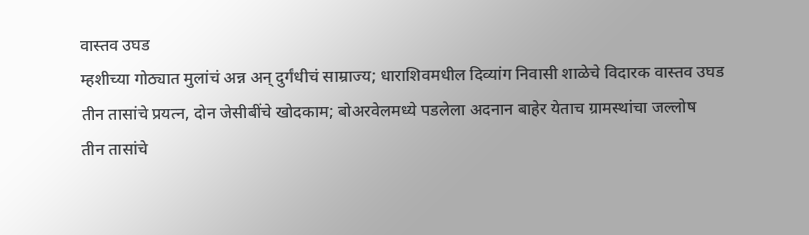वास्तव उघड
म्हशीच्या गोठ्यात मुलांचं अन्न अन् दुर्गंधीचं साम्राज्य; धाराशिवमधील दिव्यांग निवासी शाळेचे विदारक वास्तव उघड
तीन तासांचे प्रयत्न, दोन जेसीबींचे खोदकाम; बोअरवेलमध्ये पडलेला अदनान बाहेर येताच ग्रामस्थांचा जल्लोष
तीन तासांचे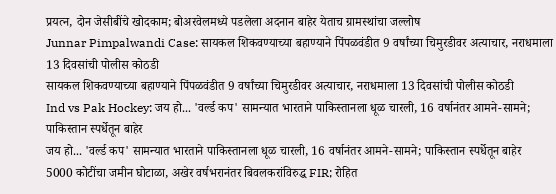प्रयत्न, दोन जेसीबींचे खोदकाम; बोअरवेलमध्ये पडलेला अदनान बाहेर येताच ग्रामस्थांचा जल्लोष
Junnar Pimpalwandi Case: सायकल शिकवण्याच्या बहाण्याने पिंपळवंडीत 9 वर्षांच्या चिमुरडीवर अत्याचार, नराधमाला 13 दिवसांची पोलीस कोठडी
सायकल शिकवण्याच्या बहाण्याने पिंपळवंडीत 9 वर्षांच्या चिमुरडीवर अत्याचार, नराधमाला 13 दिवसांची पोलीस कोठडी
Ind vs Pak Hockey: जय हो... 'वर्ल्ड कप' सामन्यात भारताने पाकिस्तानला धूळ चारली, 16 वर्षानंतर आमने-सामने; पाकिस्तान स्पर्धेतून बाहेर
जय हो... 'वर्ल्ड कप' सामन्यात भारताने पाकिस्तानला धूळ चारली, 16 वर्षानंतर आमने-सामने; पाकिस्तान स्पर्धेतून बाहेर
5000 कोटींचा जमीन घोटाळा, अखेर वर्षभरानंतर बिवलकरांविरुद्ध FIR; रोहित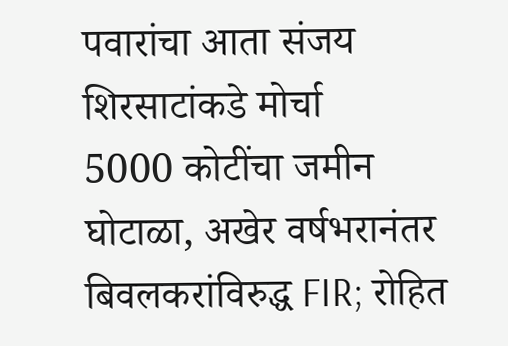पवारांचा आता संजय शिरसाटांकडे मोर्चा
5000 कोटींचा जमीन घोटाळा, अखेर वर्षभरानंतर बिवलकरांविरुद्ध FIR; रोहित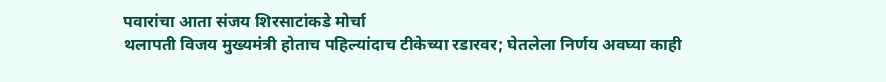पवारांचा आता संजय शिरसाटांकडे मोर्चा
थलापती विजय मुख्यमंत्री होताच पहिल्यांदाच टीकेच्या रडारवर; घेतलेला निर्णय अवघ्या काही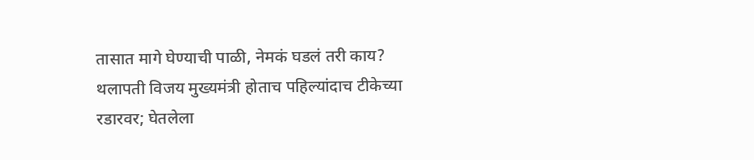तासात मागे घेण्याची पाळी, नेमकं घडलं तरी काय?
थलापती विजय मुख्यमंत्री होताच पहिल्यांदाच टीकेच्या रडारवर; घेतलेला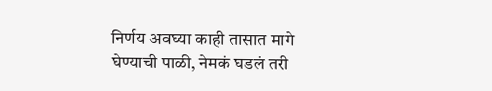निर्णय अवघ्या काही तासात मागे घेण्याची पाळी, नेमकं घडलं तरी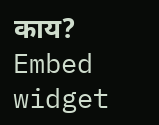काय?
Embed widget